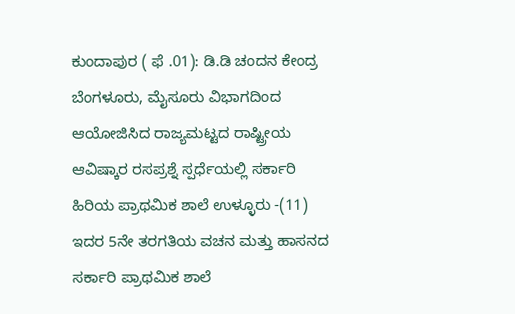ಕುಂದಾಪುರ ( ಫೆ .01): ಡಿ.ಡಿ ಚಂದನ ಕೇಂದ್ರ ಬೆಂಗಳೂರು, ಮೈಸೂರು ವಿಭಾಗದಿಂದ ಆಯೋಜಿಸಿದ ರಾಜ್ಯಮಟ್ಟದ ರಾಷ್ಟ್ರೀಯ ಆವಿಷ್ಕಾರ ರಸಪ್ರಶ್ನೆ ಸ್ಪರ್ಧೆಯಲ್ಲಿ ಸರ್ಕಾರಿ ಹಿರಿಯ ಪ್ರಾಥಮಿಕ ಶಾಲೆ ಉಳ್ಳೂರು -(11) ಇದರ 5ನೇ ತರಗತಿಯ ವಚನ ಮತ್ತು ಹಾಸನದ ಸರ್ಕಾರಿ ಪ್ರಾಥಮಿಕ ಶಾಲೆ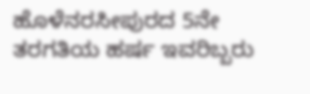ಹೊಳೆನರಸೀಪುರದ 5ನೇ ತರಗತಿಯ ಹರ್ಷ ಇವರಿಬ್ಬರು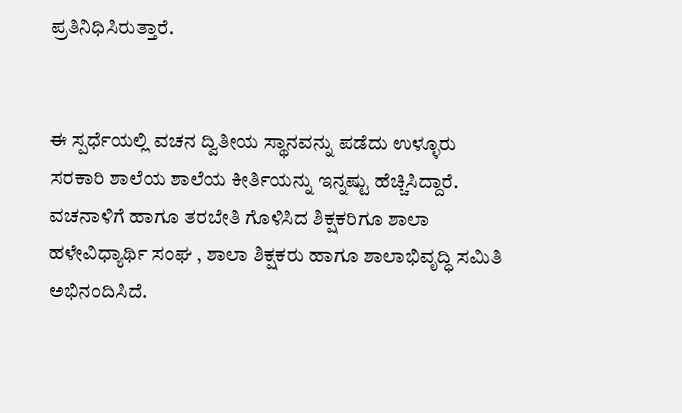ಪ್ರತಿನಿಧಿಸಿರುತ್ತಾರೆ.


ಈ ಸ್ಪರ್ಧೆಯಲ್ಲಿ ವಚನ ದ್ವಿತೀಯ ಸ್ಥಾನವನ್ನು ಪಡೆದು ಉಳ್ಳೂರು ಸರಕಾರಿ ಶಾಲೆಯ ಶಾಲೆಯ ಕೀರ್ತಿಯನ್ನು ಇನ್ನಷ್ಟು ಹೆಚ್ಚಿಸಿದ್ದಾರೆ. ವಚನಾಳಿಗೆ ಹಾಗೂ ತರಬೇತಿ ಗೊಳಿಸಿದ ಶಿಕ್ಷಕರಿಗೂ ಶಾಲಾ ಹಳೇವಿಧ್ಯಾರ್ಥಿ ಸಂಘ , ಶಾಲಾ ಶಿಕ್ಷಕರು ಹಾಗೂ ಶಾಲಾಭಿವೃದ್ಧಿ ಸಮಿತಿ ಅಭಿನಂದಿಸಿದೆ.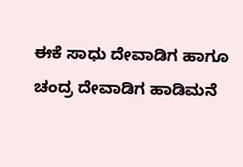ಈಕೆ ಸಾಧು ದೇವಾಡಿಗ ಹಾಗೂ ಚಂದ್ರ ದೇವಾಡಿಗ ಹಾಡಿಮನೆ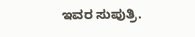ಇವರ ಸುಪುತ್ರಿ.